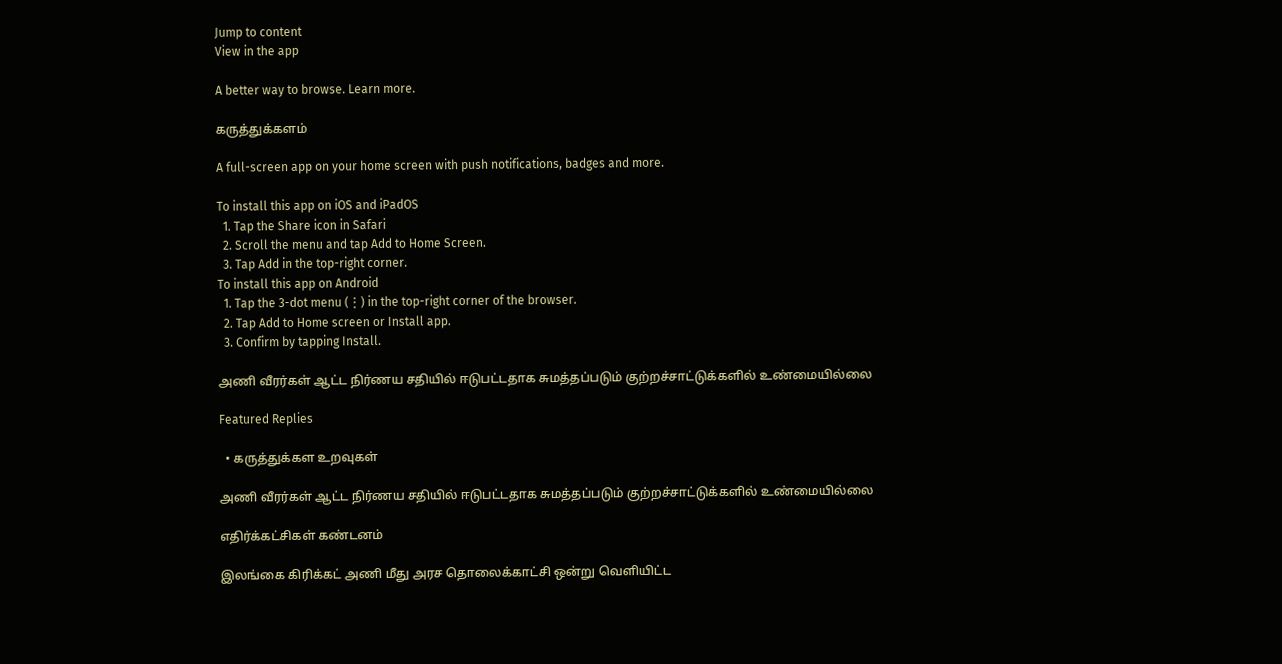Jump to content
View in the app

A better way to browse. Learn more.

கருத்துக்களம்

A full-screen app on your home screen with push notifications, badges and more.

To install this app on iOS and iPadOS
  1. Tap the Share icon in Safari
  2. Scroll the menu and tap Add to Home Screen.
  3. Tap Add in the top-right corner.
To install this app on Android
  1. Tap the 3-dot menu (⋮) in the top-right corner of the browser.
  2. Tap Add to Home screen or Install app.
  3. Confirm by tapping Install.

அணி வீரர்கள் ஆட்ட நிர்ணய சதியில் ஈடுபட்டதாக சுமத்தப்படும் குற்றச்சாட்டுக்களில் உண்மையில்லை

Featured Replies

  • கருத்துக்கள உறவுகள்

அணி வீரர்கள் ஆட்ட நிர்ணய சதியில் ஈடுபட்டதாக சுமத்தப்படும் குற்றச்சாட்டுக்களில் உண்மையில்லை

எதிர்க்கட்சிகள் கண்டனம்

இலங்கை கிரிக்கட் அணி மீது அரச தொலைக்காட்சி ஒன்று வெளியிட்ட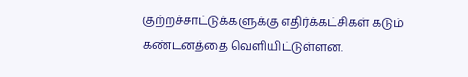குற்றச்சாட்டுக்களுக்கு எதிர்க்கட்சிகள் கடும் கண்டனத்தை வெளியிட்டுள்ளன.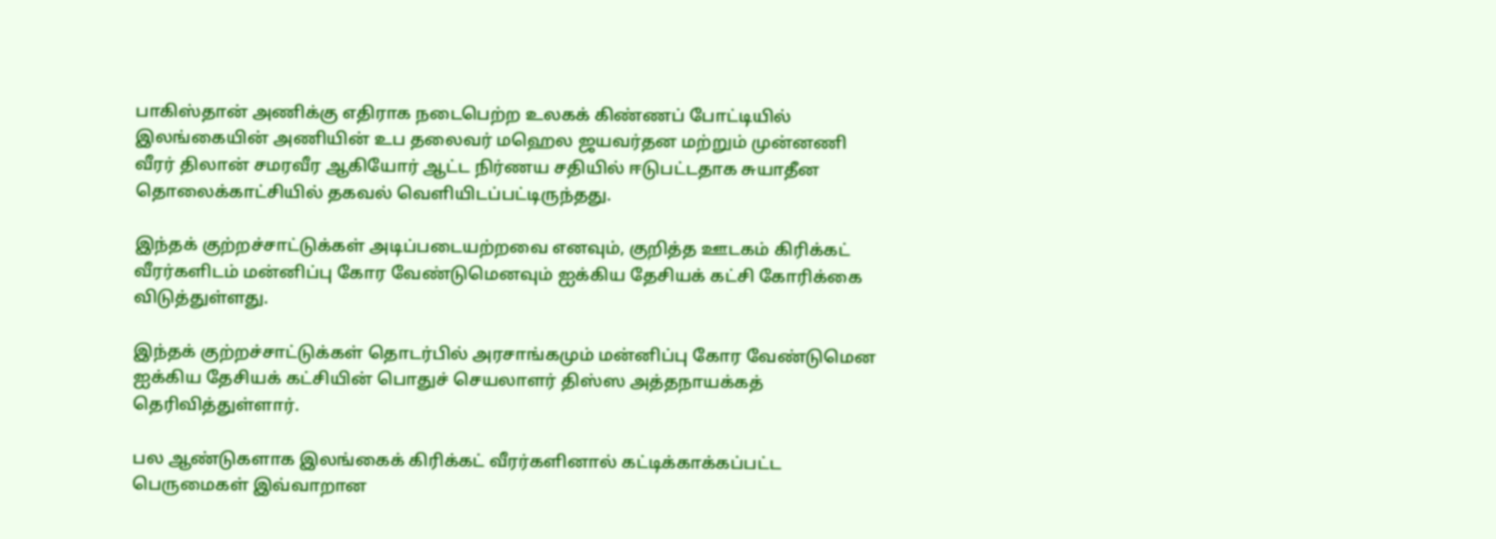பாகிஸ்தான் அணிக்கு எதிராக நடைபெற்ற உலகக் கிண்ணப் போட்டியில் இலங்கையின் அணியின் உப தலைவர் மஹெல ஜயவர்தன மற்றும் முன்னணி வீரர் திலான் சமரவீர ஆகியோர் ஆட்ட நிர்ணய சதியில் ஈடுபட்டதாக சுயாதீன தொலைக்காட்சியில் தகவல் வெளியிடப்பட்டிருந்தது.

இந்தக் குற்றச்சாட்டுக்கள் அடிப்படையற்றவை எனவும், குறித்த ஊடகம் கிரிக்கட் வீரர்களிடம் மன்னிப்பு கோர வேண்டுமெனவும் ஐக்கிய தேசியக் கட்சி கோரிக்கை விடுத்துள்ளது.

இந்தக் குற்றச்சாட்டுக்கள் தொடர்பில் அரசாங்கமும் மன்னிப்பு கோர வேண்டுமென ஐக்கிய தேசியக் கட்சியின் பொதுச் செயலாளர் திஸ்ஸ அத்தநாயக்கத் தெரிவித்துள்ளார்.

பல ஆண்டுகளாக இலங்கைக் கிரிக்கட் வீரர்களினால் கட்டிக்காக்கப்பட்ட பெருமைகள் இவ்வாறான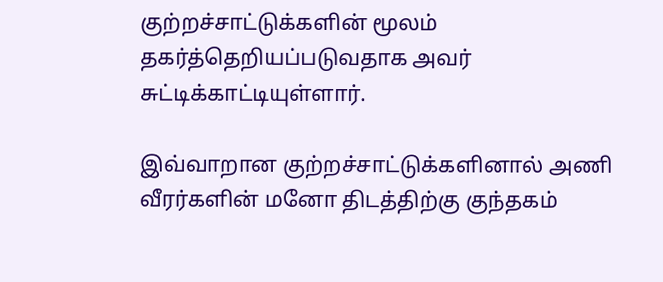குற்றச்சாட்டுக்களின் மூலம் தகர்த்தெறியப்படுவதாக அவர் சுட்டிக்காட்டியுள்ளார்.

இவ்வாறான குற்றச்சாட்டுக்களினால் அணி வீரர்களின் மனோ திடத்திற்கு குந்தகம்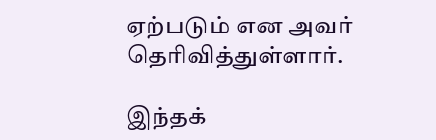ஏற்படும் என அவர் தெரிவித்துள்ளார்.

இந்தக்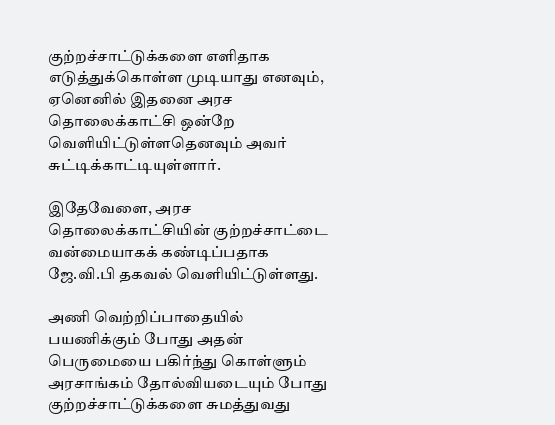குற்றச்சாட்டுக்களை எளிதாக எடுத்துக்கொள்ள முடியாது எனவும், ஏனெனில் இதனை அரச தொலைக்காட்சி ஒன்றே வெளியிட்டுள்ளதெனவும் அவர் சுட்டிக்காட்டியுள்ளார்.

இதேவேளை, அரச தொலைக்காட்சியின் குற்றச்சாட்டை வன்மையாகக் கண்டிப்பதாக ஜே.வி.பி தகவல் வெளியிட்டுள்ளது.

அணி வெற்றிப்பாதையில் பயணிக்கும் போது அதன் பெருமையை பகிர்ந்து கொள்ளும் அரசாங்கம் தோல்வியடையும் போது குற்றச்சாட்டுக்களை சுமத்துவது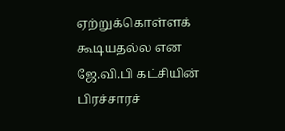ஏற்றுக்கொள்ளக் கூடியதல்ல என ஜே.வி.பி கட்சியின் பிரச்சாரச்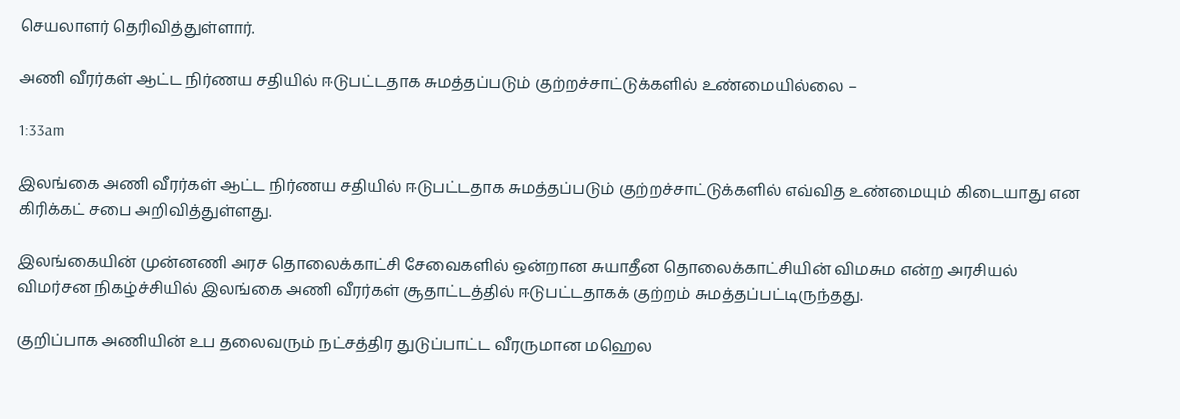செயலாளர் தெரிவித்துள்ளார்.

அணி வீரர்கள் ஆட்ட நிர்ணய சதியில் ஈடுபட்டதாக சுமத்தப்படும் குற்றச்சாட்டுக்களில் உண்மையில்லை –

1:33am

இலங்கை அணி வீரர்கள் ஆட்ட நிர்ணய சதியில் ஈடுபட்டதாக சுமத்தப்படும் குற்றச்சாட்டுக்களில் எவ்வித உண்மையும் கிடையாது என கிரிக்கட் சபை அறிவித்துள்ளது.

இலங்கையின் முன்னணி அரச தொலைக்காட்சி சேவைகளில் ஒன்றான சுயாதீன தொலைக்காட்சியின் விமசும என்ற அரசியல் விமர்சன நிகழ்ச்சியில் இலங்கை அணி வீரர்கள் சூதாட்டத்தில் ஈடுபட்டதாகக் குற்றம் சுமத்தப்பட்டிருந்தது.

குறிப்பாக அணியின் உப தலைவரும் நட்சத்திர துடுப்பாட்ட வீரருமான மஹெல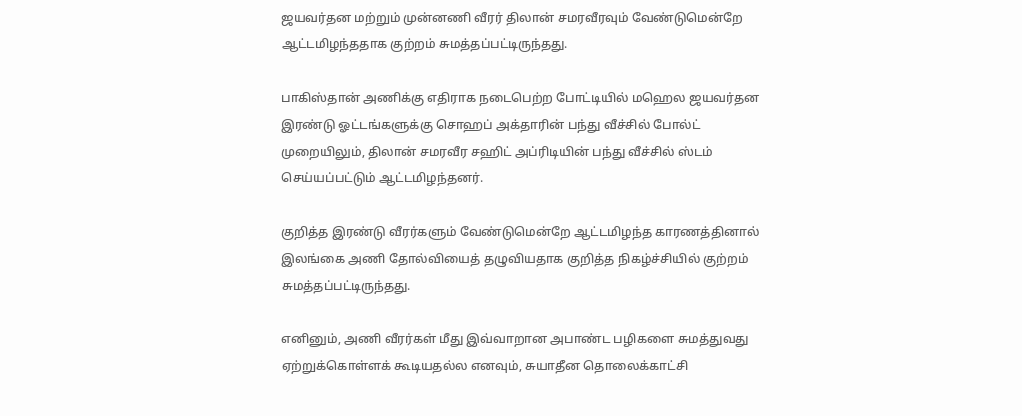ஜயவர்தன மற்றும் முன்னணி வீரர் திலான் சமரவீரவும் வேண்டுமென்றே ஆட்டமிழந்ததாக குற்றம் சுமத்தப்பட்டிருந்தது.

பாகிஸ்தான் அணிக்கு எதிராக நடைபெற்ற போட்டியில் மஹெல ஜயவர்தன இரண்டு ஓட்டங்களுக்கு சொஹப் அக்தாரின் பந்து வீச்சில் போல்ட் முறையிலும், திலான் சமரவீர சஹிட் அப்ரிடியின் பந்து வீச்சில் ஸ்டம் செய்யப்பட்டும் ஆட்டமிழந்தனர்.

குறித்த இரண்டு வீரர்களும் வேண்டுமென்றே ஆட்டமிழந்த காரணத்தினால் இலங்கை அணி தோல்வியைத் தழுவியதாக குறித்த நிகழ்ச்சியில் குற்றம் சுமத்தப்பட்டிருந்தது.

எனினும், அணி வீரர்கள் மீது இவ்வாறான அபாண்ட பழிகளை சுமத்துவது ஏற்றுக்கொள்ளக் கூடியதல்ல எனவும், சுயாதீன தொலைக்காட்சி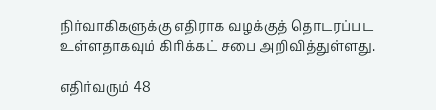நிர்வாகிகளுக்கு எதிராக வழக்குத் தொடரப்பட உள்ளதாகவும் கிரிக்கட் சபை அறிவித்துள்ளது.

எதிர்வரும் 48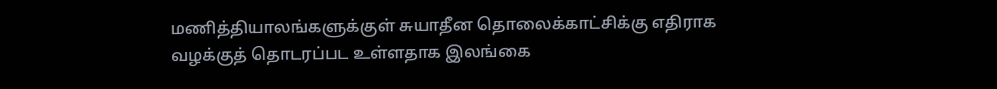மணித்தியாலங்களுக்குள் சுயாதீன தொலைக்காட்சிக்கு எதிராக வழக்குத் தொடரப்பட உள்ளதாக இலங்கை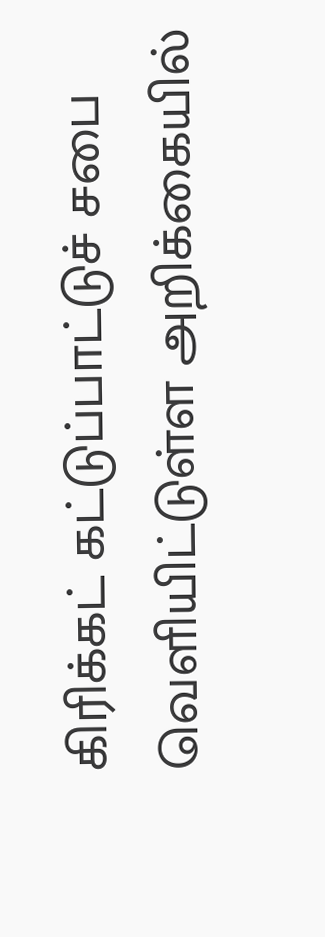கிரிக்கட் கட்டுப்பாட்டுச் சபை வெளியிட்டுள்ள அறிக்கையில்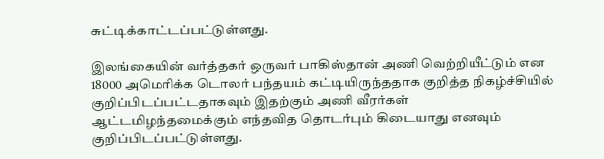சுட்டிக்காட்டப்பட்டுள்ளது.

இலங்கையின் வர்த்தகர் ஒருவர் பாகிஸ்தான் அணி வெற்றியீட்டும் என 18000 அமெரிக்க டொலர் பந்தயம் கட்டியிருந்ததாக குறித்த நிகழ்ச்சியில் குறிப்பிடப்பட்டதாகவும் இதற்கும் அணி வீரர்கள் ஆட்டமிழந்தமைக்கும் எந்தவித தொடர்பும் கிடையாது எனவும் குறிப்பிடப்பட்டுள்ளது.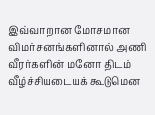இவ்வாறான மோசமான விமர்சனங்களினால் அணி வீரர்களின் மனோ திடம் வீழ்ச்சியடையக் கூடுமென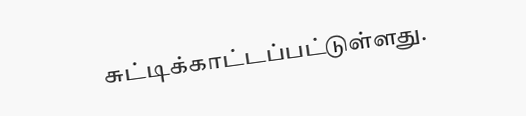சுட்டிக்காட்டப்பட்டுள்ளது.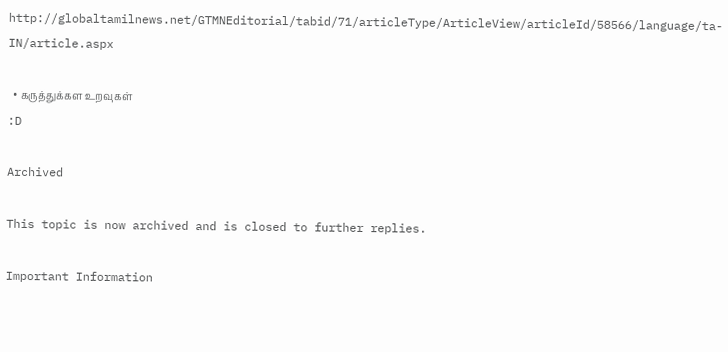http://globaltamilnews.net/GTMNEditorial/tabid/71/articleType/ArticleView/articleId/58566/language/ta-IN/article.aspx

  • கருத்துக்கள உறவுகள்
:D

Archived

This topic is now archived and is closed to further replies.

Important Information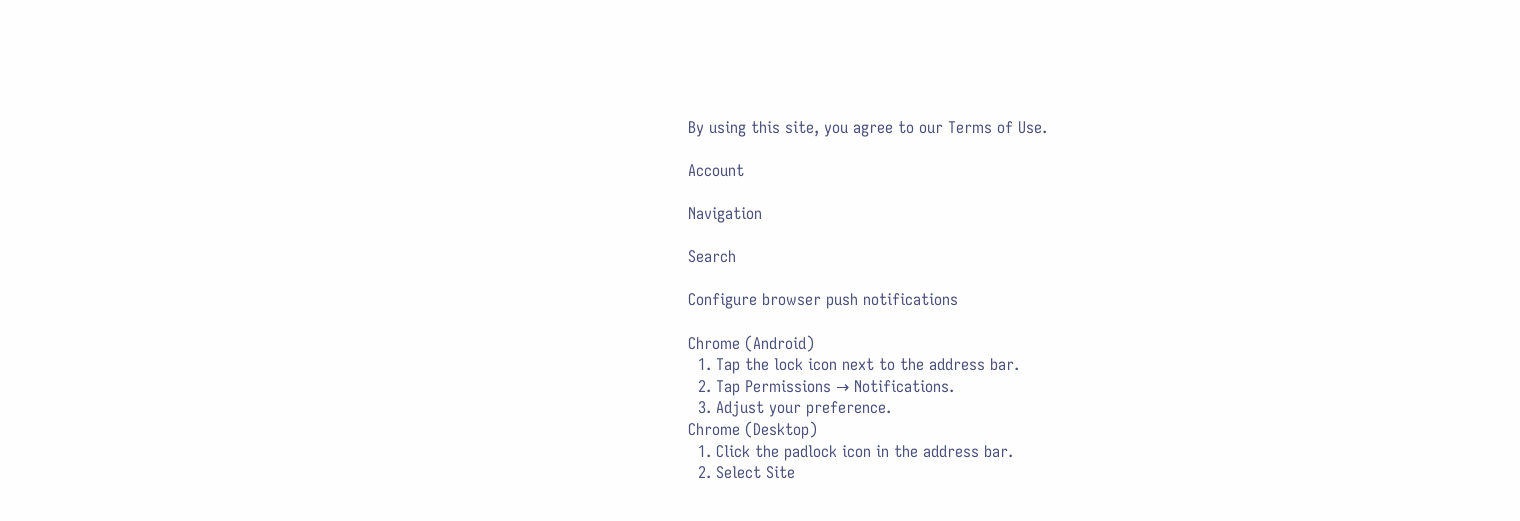By using this site, you agree to our Terms of Use.

Account

Navigation

Search

Configure browser push notifications

Chrome (Android)
  1. Tap the lock icon next to the address bar.
  2. Tap Permissions → Notifications.
  3. Adjust your preference.
Chrome (Desktop)
  1. Click the padlock icon in the address bar.
  2. Select Site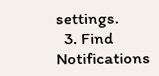settings.
  3. Find Notifications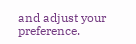and adjust your preference.